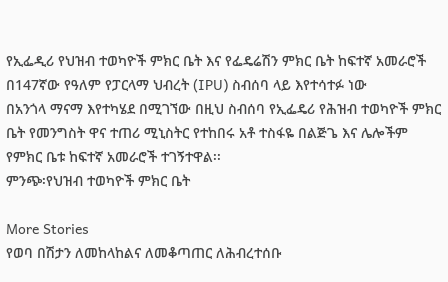የኢፌዲሪ የህዝብ ተወካዮች ምክር ቤት እና የፌዴሬሽን ምክር ቤት ከፍተኛ አመራሮች በ147ኛው የዓለም የፓርላማ ህብረት (IPU) ስብሰባ ላይ እየተሳተፉ ነው
በአንጎላ ማናማ እየተካሄደ በሚገኘው በዚህ ስብሰባ የኢፌዴሪ የሕዝብ ተወካዮች ምክር ቤት የመንግስት ዋና ተጠሪ ሚኒስትር የተከበሩ አቶ ተስፋዬ በልጅጌ እና ሌሎችም የምክር ቤቱ ከፍተኛ አመራሮች ተገኝተዋል፡፡
ምንጭ፡የህዝብ ተወካዮች ምክር ቤት

More Stories
የወባ በሽታን ለመከላከልና ለመቆጣጠር ለሕብረተሰቡ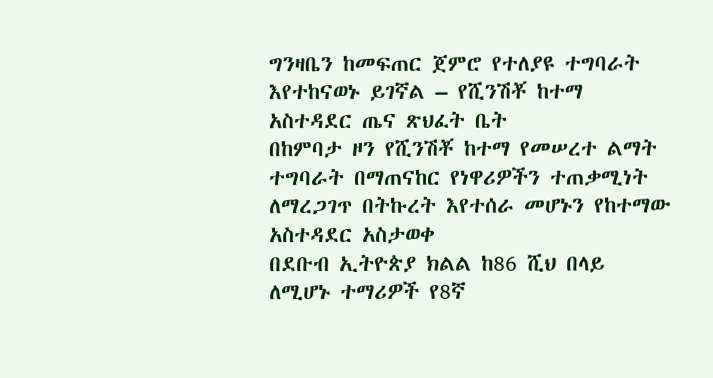ግንዛቤን ከመፍጠር ጀምሮ የተለያዩ ተግባራት እየተከናወኑ ይገኛል – የሺንሽቾ ከተማ አስተዳደር ጤና ጽህፈት ቤት
በከምባታ ዞን የሺንሽቾ ከተማ የመሠረተ ልማት ተግባራት በማጠናከር የነዋሪዎችን ተጠቃሚነት ለማረጋገጥ በትኩረት እየተሰራ መሆኑን የከተማው አስተዳደር አስታወቀ
በደቡብ ኢትዮጵያ ክልል ከ86 ሺህ በላይ ለሚሆኑ ተማሪዎች የ8ኛ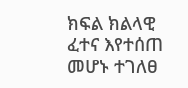ክፍል ክልላዊ ፈተና እየተሰጠ መሆኑ ተገለፀ